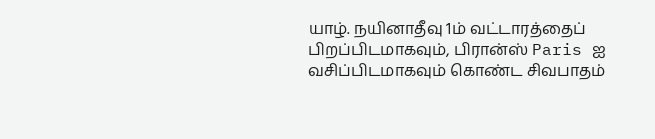யாழ். நயினாதீவு 1ம் வட்டாரத்தைப் பிறப்பிடமாகவும், பிரான்ஸ் Paris ஐ வசிப்பிடமாகவும் கொண்ட சிவபாதம்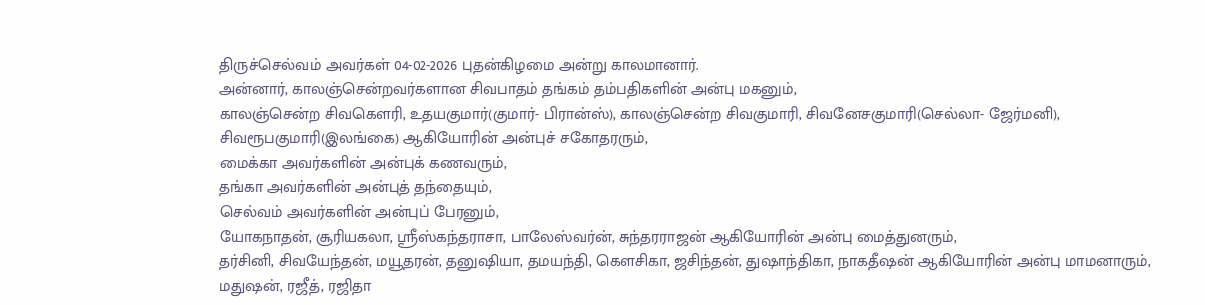திருச்செல்வம் அவர்கள் 04-02-2026 புதன்கிழமை அன்று காலமானார்.
அன்னார், காலஞ்சென்றவர்களான சிவபாதம் தங்கம் தம்பதிகளின் அன்பு மகனும்,
காலஞ்சென்ற சிவகௌரி, உதயகுமார்(குமார்- பிரான்ஸ்), காலஞ்சென்ற சிவகுமாரி, சிவனேசகுமாரி(செல்லா- ஜேர்மனி), சிவரூபகுமாரி(இலங்கை) ஆகியோரின் அன்புச் சகோதரரும்,
மைக்கா அவர்களின் அன்புக் கணவரும்,
தங்கா அவர்களின் அன்புத் தந்தையும்,
செல்வம் அவர்களின் அன்புப் பேரனும்,
யோகநாதன், சூரியகலா, ஸ்ரீஸ்கந்தராசா, பாலேஸ்வர்ன், சுந்தரராஜன் ஆகியோரின் அன்பு மைத்துனரும்,
தர்சினி, சிவயேந்தன், மயூதரன், தனுஷியா, தமயந்தி, கெளசிகா, ஜசிந்தன், துஷாந்திகா, நாகதீஷன் ஆகியோரின் அன்பு மாமனாரும்,
மதுஷன், ரஜீத், ரஜிதா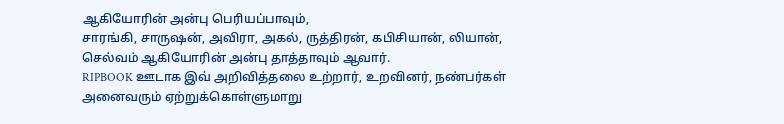ஆகியோரின் அன்பு பெரியப்பாவும்,
சாரங்கி, சாருஷன், அவிரா, அகல், ருத்திரன், கபிசியான், லியான், செல்வம் ஆகியோரின் அன்பு தாத்தாவும் ஆவார்.
RIPBOOK ஊடாக இவ் அறிவித்தலை உற்றார், உறவினர், நண்பர்கள் அனைவரும் ஏற்றுக்கொள்ளுமாறு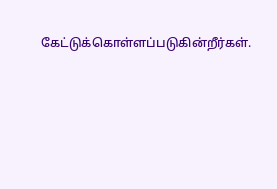கேட்டுக்கொள்ளப்படுகின்றீர்கள்.